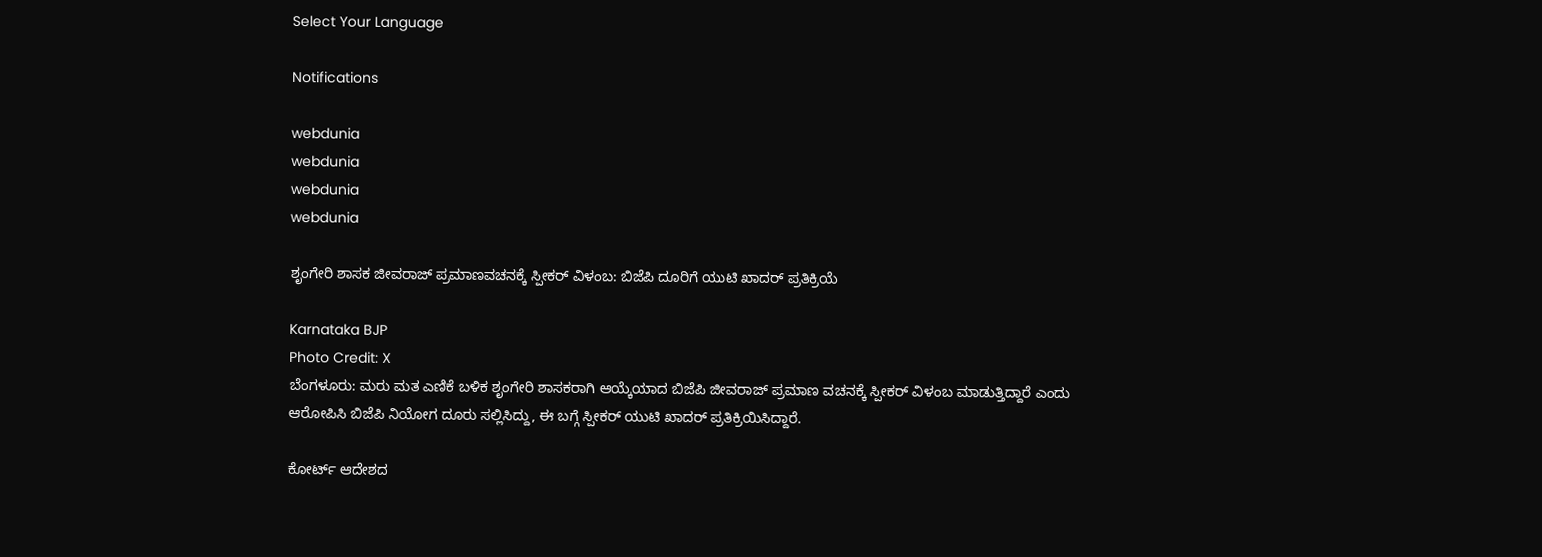Select Your Language

Notifications

webdunia
webdunia
webdunia
webdunia

ಶೃಂಗೇರಿ ಶಾಸಕ ಜೀವರಾಜ್ ಪ್ರಮಾಣವಚನಕ್ಕೆ ಸ್ಪೀಕರ್ ವಿಳಂಬ: ಬಿಜೆಪಿ ದೂರಿಗೆ ಯುಟಿ ಖಾದರ್ ಪ್ರತಿಕ್ರಿಯೆ

Karnataka BJP
Photo Credit: X
ಬೆಂಗಳೂರು: ಮರು ಮತ ಎಣಿಕೆ ಬಳಿಕ ಶೃಂಗೇರಿ ಶಾಸಕರಾಗಿ ಆಯ್ಕೆಯಾದ ಬಿಜೆಪಿ ಜೀವರಾಜ್ ಪ್ರಮಾಣ ವಚನಕ್ಕೆ ಸ್ಪೀಕರ್ ವಿಳಂಬ ಮಾಡುತ್ತಿದ್ದಾರೆ ಎಂದು ಆರೋಪಿಸಿ ಬಿಜೆಪಿ ನಿಯೋಗ ದೂರು ಸಲ್ಲಿಸಿದ್ದು, ಈ ಬಗ್ಗೆ ಸ್ಪೀಕರ್ ಯುಟಿ ಖಾದರ್ ಪ್ರತಿಕ್ರಿಯಿಸಿದ್ದಾರೆ.

ಕೋರ್ಟ್ ಆದೇಶದ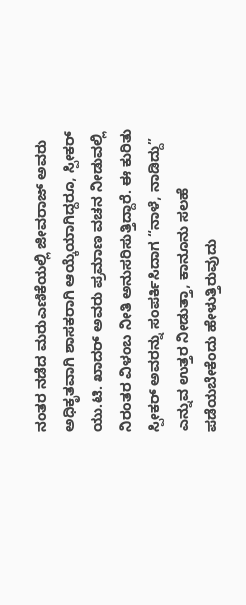ನಂತರ ನಡೆದ ಮರುಎಣಿಕೆಯಲ್ಲಿ ಜೀವರಾಜ್ ಅವರು ಅಧಿಕೃತವಾಗಿ ಶಾಸಕರಾಗಿ ಆಯ್ಕೆಯಾಗಿದ್ದರೂ, ಸ್ಪೀಕರ್ ಯು.ಟಿ. ಖಾದರ್ ಅವರು ಪ್ರಮಾಣ ವಚನ ನೀಡುವಲ್ಲಿ ನಿರಂತರ ವಿಳಂಬ ನೀತಿ ಅನುಸರಿಸುತ್ತಿದ್ದಾರೆ. ಈ ಕುರಿತು ಸ್ಪೀಕರ್ ಅವರನ್ನು ಸಂಪರ್ಕಿಸಿದಾಗ “ನಾಳೆ, ನಾಡಿದ್ದು” ಎನ್ನುವ ಉತ್ತರ ನೀಡುತ್ತಾ, ಕಾನೂನು ಸಲಹೆ ಪಡೆಯಬೇಕೆಂದು ಹೇಳುತ್ತಿರುವುದು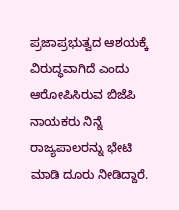ಪ್ರಜಾಪ್ರಭುತ್ವದ ಆಶಯಕ್ಕೆ ವಿರುದ್ಧವಾಗಿದೆ ಎಂದು ಆರೋಪಿಸಿರುವ ಬಿಜೆಪಿ ನಾಯಕರು ನಿನ್ನೆ ರಾಜ್ಯಪಾಲರನ್ನು ಭೇಟಿ ಮಾಡಿ ದೂರು ನೀಡಿದ್ದಾರೆ.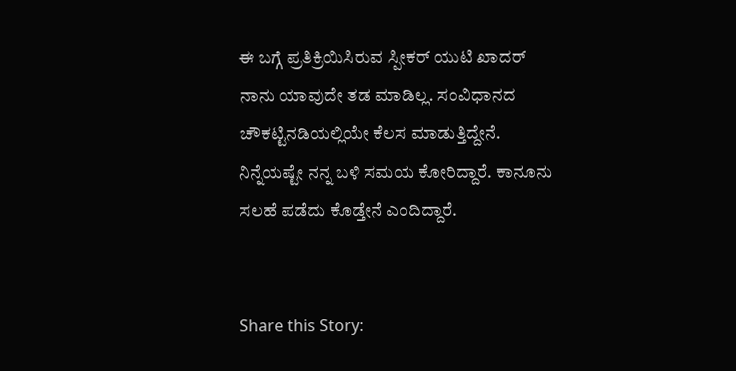ಈ ಬಗ್ಗೆ ಪ್ರತಿಕ್ರಿಯಿಸಿರುವ ಸ್ಪೀಕರ್ ಯುಟಿ ಖಾದರ್ ನಾನು ಯಾವುದೇ ತಡ ಮಾಡಿಲ್ಲ. ಸಂವಿಧಾನದ ಚೌಕಟ್ಟಿನಡಿಯಲ್ಲಿಯೇ ಕೆಲಸ ಮಾಡುತ್ತಿದ್ದೇನೆ. ನಿನ್ನೆಯಷ್ಟೇ ನನ್ನ ಬಳಿ ಸಮಯ ಕೋರಿದ್ದಾರೆ. ಕಾನೂನು ಸಲಹೆ ಪಡೆದು ಕೊಡ್ತೇನೆ ಎಂದಿದ್ದಾರೆ.


Share this Story: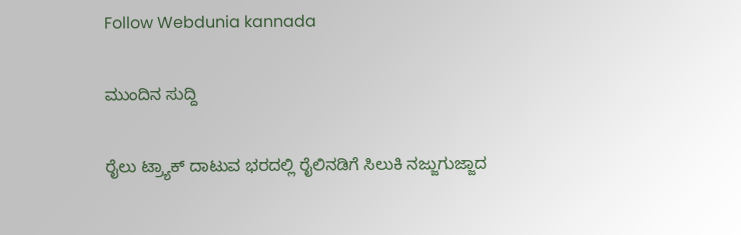Follow Webdunia kannada

ಮುಂದಿನ ಸುದ್ದಿ

ರೈಲು ಟ್ರ್ಯಾಕ್ ದಾಟುವ ಭರದಲ್ಲಿ ರೈಲಿನಡಿಗೆ ಸಿಲುಕಿ ನಜ್ಜುಗುಜ್ಜಾದ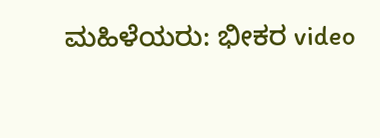ಮಹಿಳೆಯರು: ಭೀಕರ video